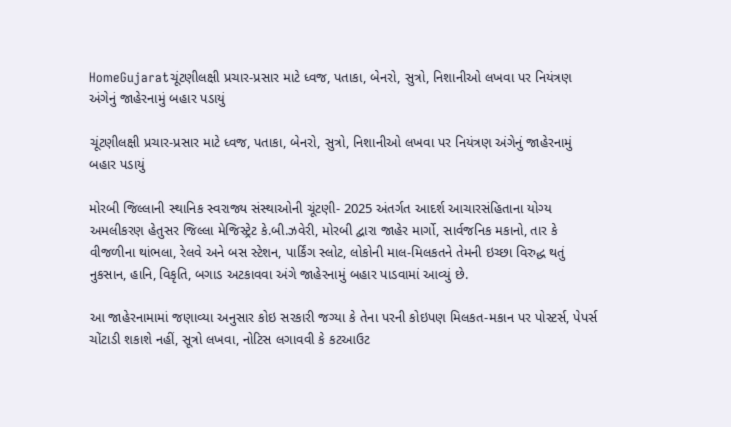HomeGujaratચૂંટણીલક્ષી પ્રચાર-પ્રસાર માટે ધ્વજ, પતાકા, બેનરો, સુત્રો, નિશાનીઓ લખવા પર નિયંત્રણ અંગેનું જાહેરનામું બહાર પડાયું

ચૂંટણીલક્ષી પ્રચાર-પ્રસાર માટે ધ્વજ, પતાકા, બેનરો, સુત્રો, નિશાનીઓ લખવા પર નિયંત્રણ અંગેનું જાહેરનામું બહાર પડાયું

મોરબી જિલ્લાની સ્થાનિક સ્વરાજ્ય સંસ્થાઓની ચૂંટણી- 2025 અંતર્ગત આદર્શ આચારસંહિતાના યોગ્ય અમલીકરણ હેતુસર જિલ્લા મેજિસ્ટ્રેટ કે.બી.ઝવેરી, મોરબી દ્વારા જાહેર માર્ગો, સાર્વજનિક મકાનો, તાર કે વીજળીના થાંભલા, રેલવે અને બસ સ્ટેશન, પાર્કિંગ સ્લોટ, લોકોની માલ-મિલકતને તેમની ઇચ્છા વિરુદ્ધ થતું નુકસાન, હાનિ, વિકૃતિ, બગાડ અટકાવવા અંગે જાહેરનામું બહાર પાડવામાં આવ્યું છે.

આ જાહેરનામામાં જણાવ્યા અનુસાર કોઇ સરકારી જગ્યા કે તેના પરની કોઇપણ મિલકત-મકાન પર પોસ્ટર્સ, પેપર્સ ચોંટાડી શકાશે નહીં, સૂત્રો લખવા, નોટિસ લગાવવી કે કટઆઉટ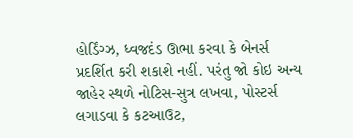હોર્ડિંગ્ઝ, ધ્વજદંડ ઊભા કરવા કે બેનર્સ પ્રદર્શિત કરી શકાશે નહીં. પરંતુ જો કોઇ અન્ય જાહેર સ્થળે નોટિસ-સુત્ર લખવા, પોસ્ટર્સ લગાડવા કે કટઆઉટ,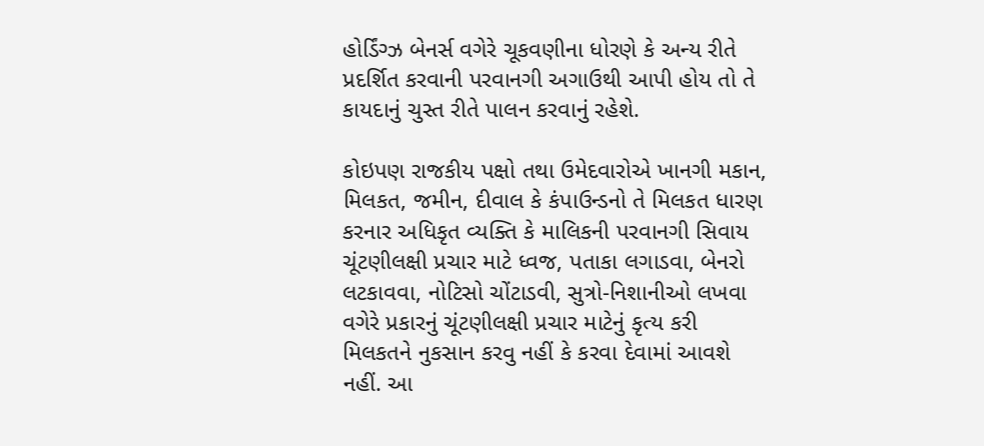હોર્ડિંગ્ઝ બેનર્સ વગેરે ચૂકવણીના ધોરણે કે અન્ય રીતે પ્રદર્શિત કરવાની પરવાનગી અગાઉથી આપી હોય તો તે કાયદાનું ચુસ્ત રીતે પાલન કરવાનું રહેશે.

કોઇપણ રાજકીય પક્ષો તથા ઉમેદવારોએ ખાનગી મકાન, મિલકત, જમીન, દીવાલ કે કંપાઉન્ડનો તે મિલકત ધારણ કરનાર અધિકૃત વ્યક્તિ કે માલિકની પરવાનગી સિવાય ચૂંટણીલક્ષી પ્રચાર માટે ધ્વજ, પતાકા લગાડવા, બેનરો લટકાવવા, નોટિસો ચોંટાડવી, સુત્રો-નિશાનીઓ લખવા વગેરે પ્રકારનું ચૂંટણીલક્ષી પ્રચાર માટેનું કૃત્ય કરી મિલકતને નુકસાન કરવુ નહીં કે કરવા દેવામાં આવશે નહીં. આ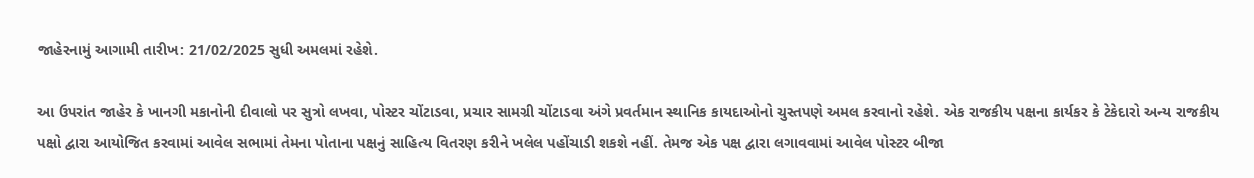જાહેરનામું આગામી તારીખ: 21/02/2025 સુધી અમલમાં રહેશે.

આ ઉપરાંત જાહેર કે ખાનગી મકાનોની દીવાલો પર સુત્રો લખવા, પોસ્ટર ચોંટાડવા, પ્રચાર સામગ્રી ચોંટાડવા અંગે પ્રવર્તમાન સ્થાનિક કાયદાઓનો ચુસ્તપણે અમલ કરવાનો રહેશે. એક રાજકીય પક્ષના કાર્યકર કે ટેકેદારો અન્ય રાજકીય પક્ષો દ્વારા આયોજિત કરવામાં આવેલ સભામાં તેમના પોતાના પક્ષનું સાહિત્ય વિતરણ કરીને ખલેલ પહોંચાડી શકશે નહીં. તેમજ એક પક્ષ દ્વારા લગાવવામાં આવેલ પોસ્ટર બીજા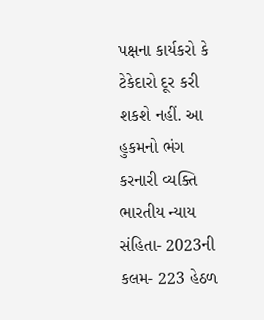પક્ષના કાર્યકરો કે ટેકેદારો દૂર કરી શકશે નહીં. આ હુકમનો ભંગ કરનારી વ્યક્તિ ભારતીય ન્યાય સંહિતા- 2023ની કલમ- 223 હેઠળ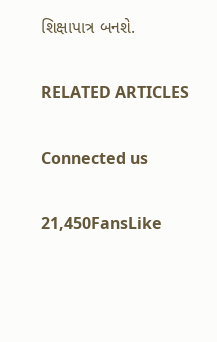શિક્ષાપાત્ર બનશે.

RELATED ARTICLES

Connected us

21,450FansLike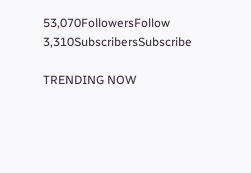53,070FollowersFollow
3,310SubscribersSubscribe

TRENDING NOW